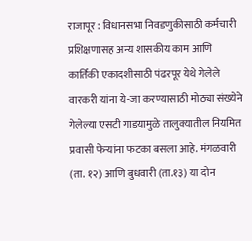राजापूर : विधानसभा निवडणुकीसाठी कर्मचारी प्रशिक्षणासह अन्य शासकीय काम आणि कार्तिकी एकादशीसाठी पंढरपूर येथे गेलेले वारकरी यांना ये-जा करण्यासाठी मोठ्या संख्येने गेलेल्या एसटी गाडयामुळे तालुक्यातील नियमित प्रवासी फेऱ्यांना फटका बसला आहे. मंगळवारी (ता. १२) आणि बुधवारी (ता.१३) या दोन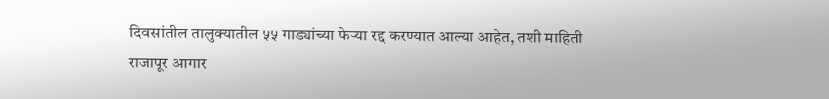दिवसांतील तालुक्यातील ५५ गाड्यांच्या फेऱ्या रद्द करण्यात आल्या आहेत, तशी माहिती राजापूर आगार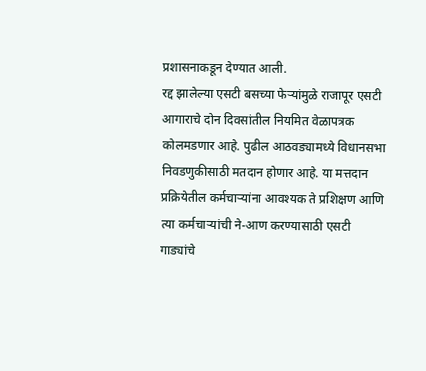प्रशासनाकडून देण्यात आली.
रद्द झालेल्या एसटी बसच्या फेऱ्यांमुळे राजापूर एसटी आगाराचे दोन दिवसांतील नियमित वेळापत्रक कोलमडणार आहे. पुढील आठवड्यामध्ये विधानसभा निवडणुकीसाठी मतदान होणार आहे. या मत्तदान प्रक्रियेतील कर्मचाऱ्यांना आवश्यक ते प्रशिक्षण आणि त्या कर्मचाऱ्यांची ने-आण करण्यासाठी एसटी गाड्यांचे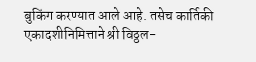बुकिंग करण्यात आले आहे. तसेच कार्तिकी एकादशीनिमित्ताने श्री विठ्ठल-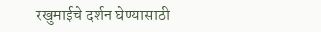रखुमाईचे दर्शन घेण्यासाठी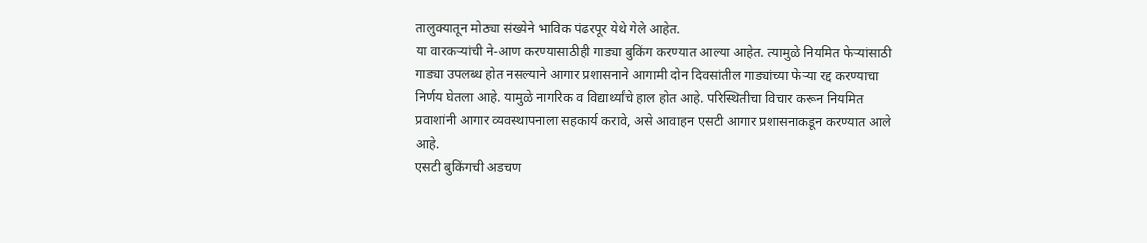तालुक्यातून मोठ्या संख्येने भाविक पंढरपूर येथे गेले आहेत.
या वारकऱ्यांची ने-आण करण्यासाठीही गाड्या बुकिंग करण्यात आल्या आहेत. त्यामुळे नियमित फेऱ्यांसाठी गाड्या उपलब्ध होत नसल्याने आगार प्रशासनाने आगामी दोन दिवसांतील गाड्यांच्या फेऱ्या रद्द करण्याचा निर्णय घेतला आहे. यामुळे नागरिक व विद्यार्थ्यांचे हाल होत आहे. परिस्थितीचा विचार करून नियमित प्रवाशांनी आगार व्यवस्थापनाला सहकार्य करावे, असे आवाहन एसटी आगार प्रशासनाकडून करण्यात आले आहे.
एसटी बुकिंगची अडचण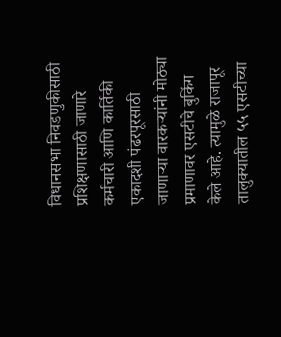विधानसभा निवडणुकीसाठी प्रशिक्षणासाठी जाणारे कर्मचारी आणि कार्तिकी एकादशी पंढरपूरसाठी जाणाऱ्या वारकऱ्यांनी मोठ्या प्रमाणावर एसटीचे बुकिंग केले आहे. त्यामुळे राजापूर तालुक्यातील ५५ एसटीच्या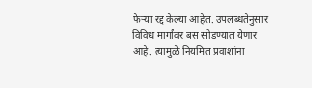फेऱ्या रद्द केल्या आहेत. उपलब्धतेनुसार विविध मार्गांवर बस सोडण्यात येणार आहे. त्यामुळे नियमित प्रवाशांना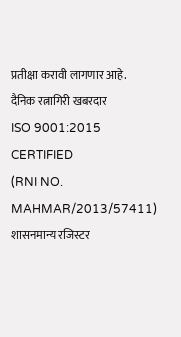प्रतीक्षा करावी लागणार आहे.
दैनिक रत्नागिरी खबरदार
ISO 9001:2015 CERTIFIED
(RNI NO. MAHMAR/2013/57411)
शासनमान्य रजिस्टर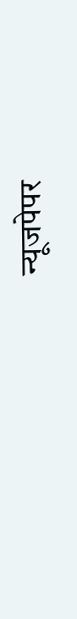न्यूजपेपर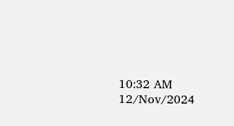10:32 AM 12/Nov/2024